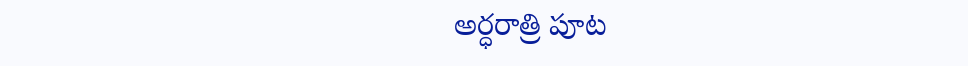అర్ధరాత్రి పూట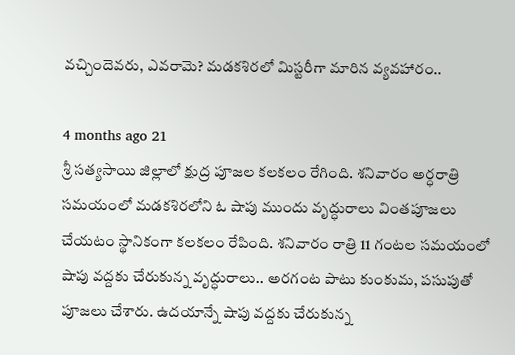వచ్చిందెవరు, ఎవరామె? మడకశిరలో మిస్టరీగా మారిన వ్యవహారం..

4 months ago 21
శ్రీ సత్యసాయి జిల్లాలో క్షుద్ర పూజల కలకలం రేగింది. శనివారం అర్ధరాత్రి సమయంలో మడకశిరలోని ఓ షాపు ముందు వృద్ధురాలు వింతపూజలు చేయటం స్థానికంగా కలకలం రేపింది. శనివారం రాత్రి 11 గంటల సమయంలో షాపు వద్దకు చేరుకున్న వృద్ధురాలు.. అరగంట పాటు కుంకుమ, పసుపుతో పూజలు చేశారు. ఉదయాన్నే షాపు వద్దకు చేరుకున్న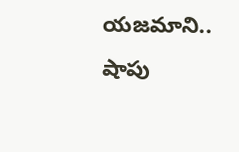యజమాని.. షాపు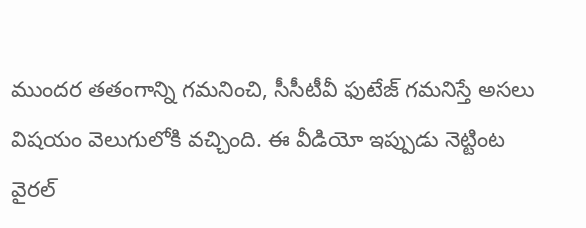ముందర తతంగాన్ని గమనించి, సీసీటీవీ ఫుటేజ్ గమనిస్తే అసలు విషయం వెలుగులోకి వచ్చింది. ఈ వీడియో ఇప్పుడు నెట్టింట వైరల్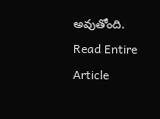అవుతోంది.
Read Entire Article